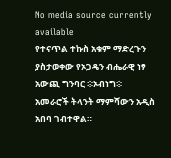No media source currently available
የተናጥል ተኩስ አቁም ማድረጉን ያስታወቀው የኦጋዴን ብሔራዊ ነፃ አውጪ ግንባር ፨ኦብነግ፨ አመራሮች ትላንት ማምሻውን አዲስ አበባ ገብተዋል።